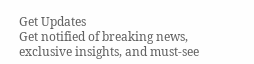Get Updates
Get notified of breaking news, exclusive insights, and must-see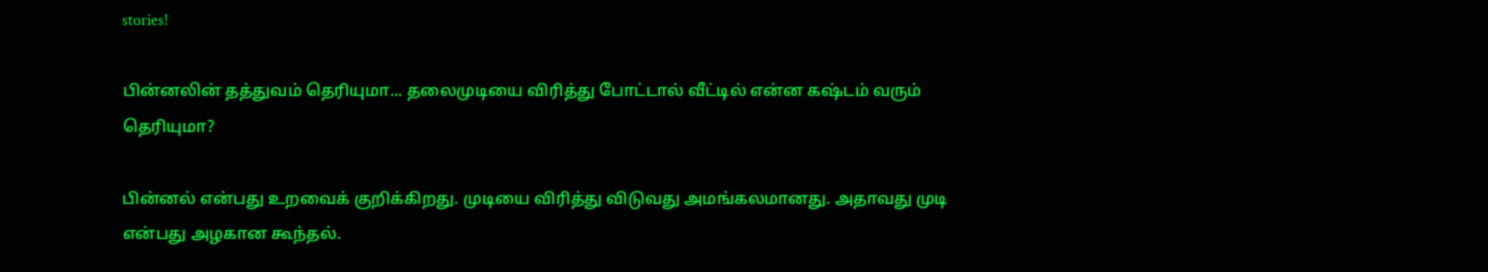stories!

பின்னலின் தத்துவம் தெரியுமா... தலைமுடியை விரித்து போட்டால் வீட்டில் என்ன கஷ்டம் வரும் தெரியுமா?

பின்னல் என்பது உறவைக் குறிக்கிறது. முடியை விரித்து விடுவது அமங்கலமானது. அதாவது முடி என்பது அழகான கூந்தல்.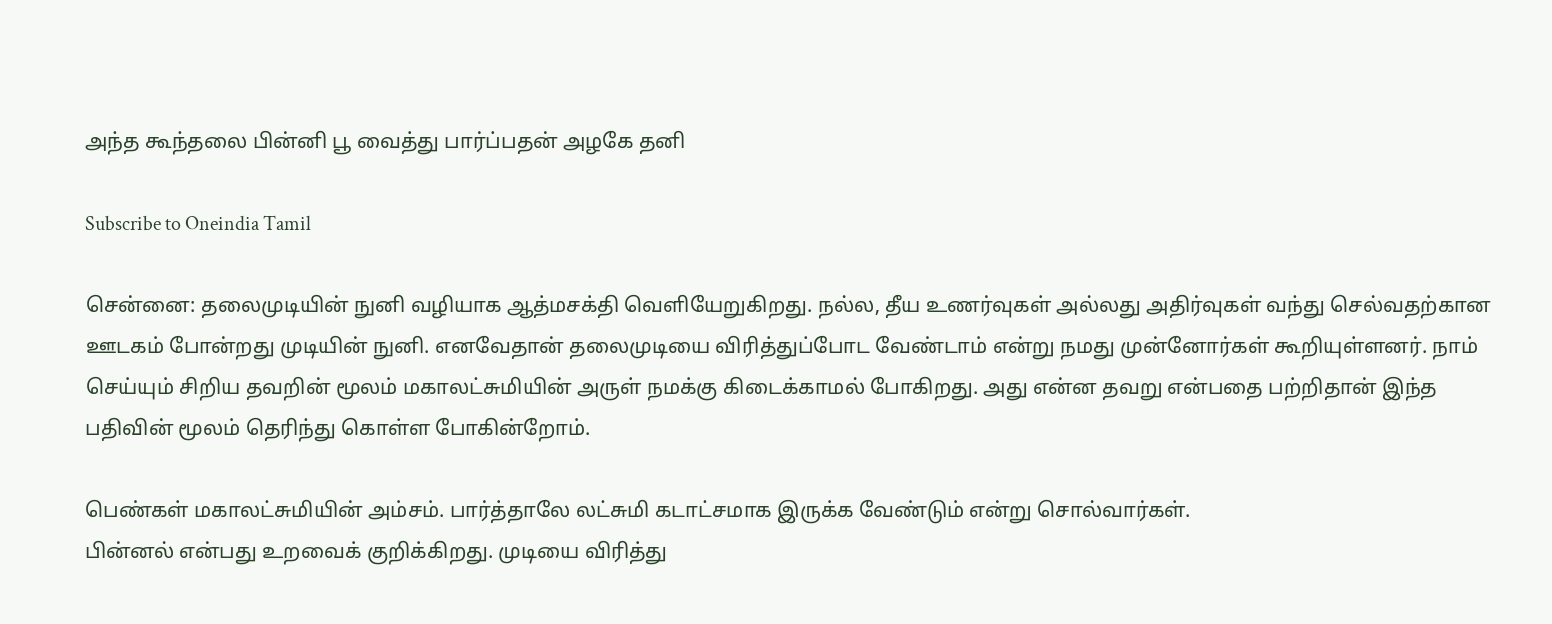அந்த கூந்தலை பின்னி பூ வைத்து பார்ப்பதன் அழகே தனி

Subscribe to Oneindia Tamil

சென்னை: தலைமுடியின் நுனி வழியாக ஆத்மசக்தி வெளியேறுகிறது. நல்ல, தீய உணர்வுகள் அல்லது அதிர்வுகள் வந்து செல்வதற்கான ஊடகம் போன்றது முடியின் நுனி. எனவேதான் தலைமுடியை விரித்துப்போட வேண்டாம் என்று நமது முன்னோர்கள் கூறியுள்ளனர். நாம் செய்யும் சிறிய தவறின் மூலம் மகாலட்சுமியின் அருள் நமக்கு கிடைக்காமல் போகிறது. அது என்ன தவறு என்பதை பற்றிதான் இந்த பதிவின் மூலம் தெரிந்து கொள்ள போகின்றோம்.

பெண்கள் மகாலட்சுமியின் அம்சம். பார்த்தாலே லட்சுமி கடாட்சமாக இருக்க வேண்டும் என்று சொல்வார்கள்.
பின்னல் என்பது உறவைக் குறிக்கிறது. முடியை விரித்து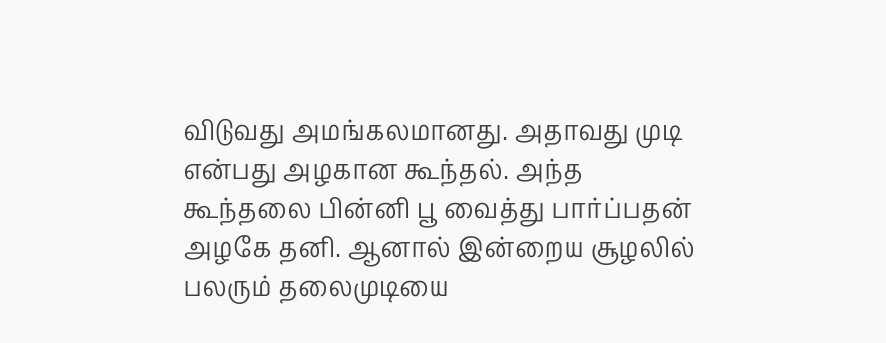விடுவது அமங்கலமானது. அதாவது முடி என்பது அழகான கூந்தல். அந்த கூந்தலை பின்னி பூ வைத்து பார்ப்பதன் அழகே தனி. ஆனால் இன்றைய சூழலில் பலரும் தலைமுடியை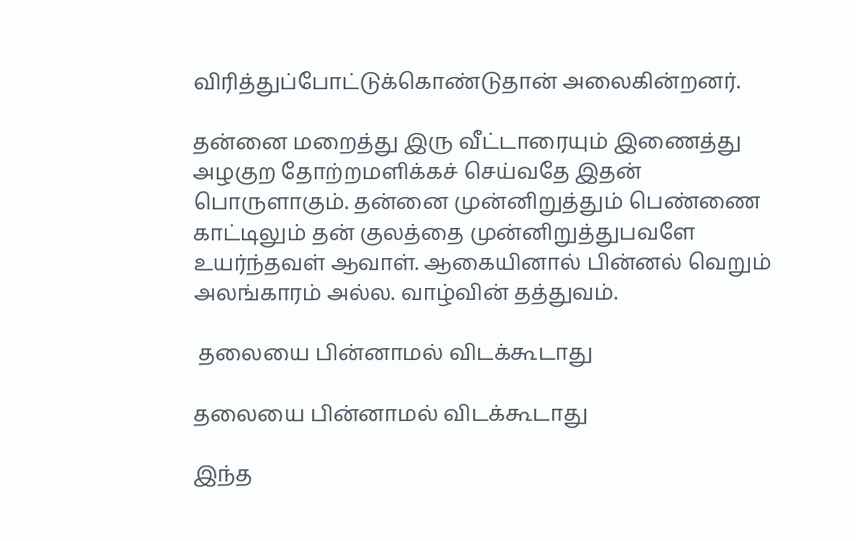விரித்துப்போட்டுக்கொண்டுதான் அலைகின்றனர்.

தன்னை மறைத்து இரு வீட்டாரையும் இணைத்து அழகுற தோற்றமளிக்கச் செய்வதே இதன் பொருளாகும். தன்னை முன்னிறுத்தும் பெண்ணை காட்டிலும் தன் குலத்தை முன்னிறுத்துபவளே உயர்ந்தவள் ஆவாள். ஆகையினால் பின்னல் வெறும் அலங்காரம் அல்ல. வாழ்வின் தத்துவம்.

 தலையை பின்னாமல் விடக்கூடாது

தலையை பின்னாமல் விடக்கூடாது

இந்த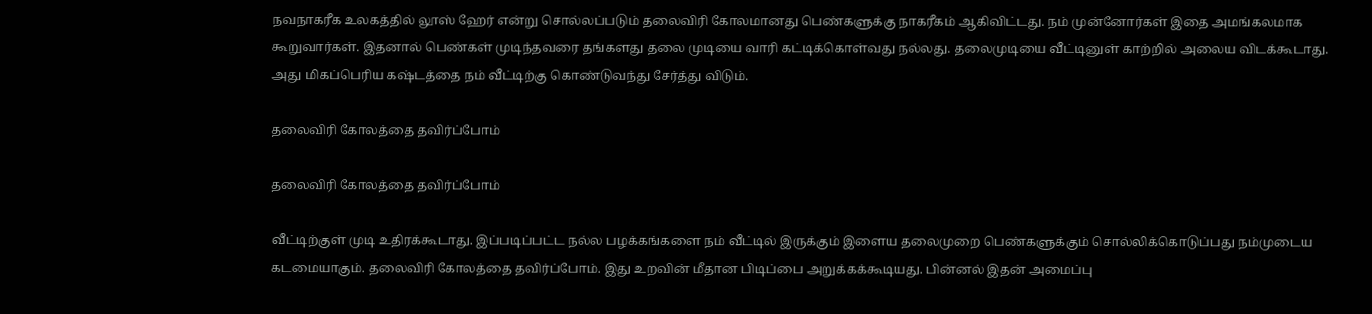நவநாகரீக உலகத்தில் லூஸ் ஹேர் என்று சொல்லப்படும் தலைவிரி கோலமானது பெண்களுக்கு நாகரீகம் ஆகிவிட்டது. நம் முன்னோர்கள் இதை அமங்கலமாக கூறுவார்கள். இதனால் பெண்கள் முடிந்தவரை தங்களது தலை முடியை வாரி கட்டிக்கொள்வது நல்லது. தலைமுடியை வீட்டினுள் காற்றில் அலைய விடக்கூடாது. அது மிகப்பெரிய கஷ்டத்தை நம் வீட்டிற்கு கொண்டுவந்து சேர்த்து விடும்.

தலைவிரி கோலத்தை தவிர்ப்போம்

தலைவிரி கோலத்தை தவிர்ப்போம்

வீட்டிற்குள் முடி உதிரக்கூடாது. இப்படிப்பட்ட நல்ல பழக்கங்களை நம் வீட்டில் இருக்கும் இளைய தலைமுறை பெண்களுக்கும் சொல்லிக்கொடுப்பது நம்முடைய கடமையாகும். தலைவிரி கோலத்தை தவிர்ப்போம். இது உறவின் மீதான பிடிப்பை அறுக்கக்கூடியது. பின்னல் இதன் அமைப்பு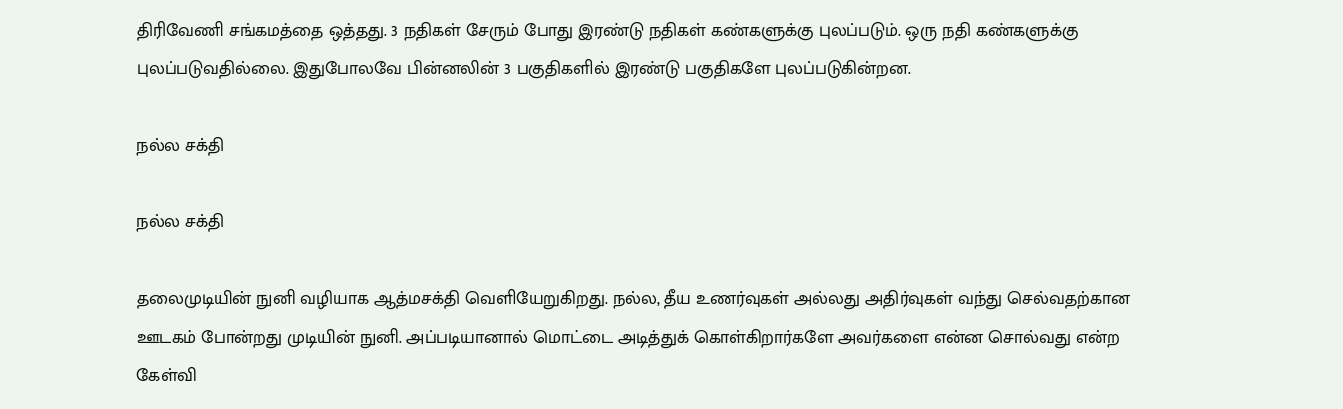திரிவேணி சங்கமத்தை ஒத்தது. 3 நதிகள் சேரும் போது இரண்டு நதிகள் கண்களுக்கு புலப்படும். ஒரு நதி கண்களுக்கு புலப்படுவதில்லை. இதுபோலவே பின்னலின் 3 பகுதிகளில் இரண்டு பகுதிகளே புலப்படுகின்றன.

நல்ல சக்தி

நல்ல சக்தி

தலைமுடியின் நுனி வழியாக ஆத்மசக்தி வெளியேறுகிறது. நல்ல, தீய உணர்வுகள் அல்லது அதிர்வுகள் வந்து செல்வதற்கான ஊடகம் போன்றது முடியின் நுனி. அப்படியானால் மொட்டை அடித்துக் கொள்கிறார்களே அவர்களை என்ன சொல்வது என்ற கேள்வி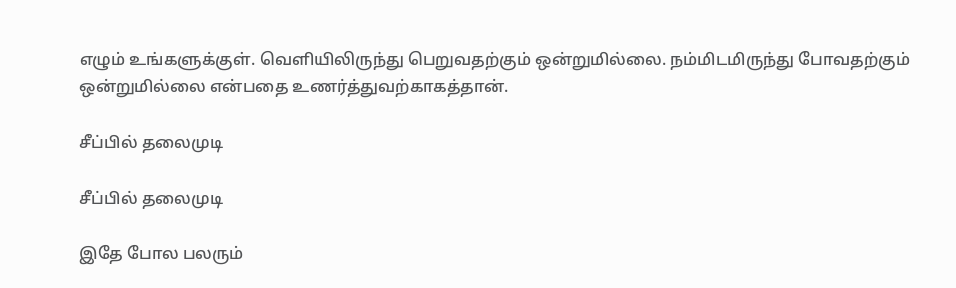எழும் உங்களுக்குள். வெளியிலிருந்து பெறுவதற்கும் ஒன்றுமில்லை. நம்மிடமிருந்து போவதற்கும் ஒன்றுமில்லை என்பதை உணர்த்துவற்காகத்தான்.

சீப்பில் தலைமுடி

சீப்பில் தலைமுடி

இதே போல பலரும்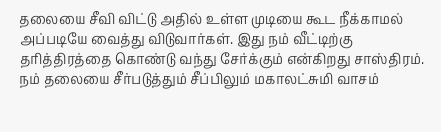தலையை சீவி விட்டு அதில் உள்ள முடியை கூட நீக்காமல் அப்படியே வைத்து விடுவார்கள். இது நம் வீட்டிற்கு தரித்திரத்தை கொண்டு வந்து சேர்க்கும் என்கிறது சாஸ்திரம். நம் தலையை சீர்படுத்தும் சீப்பிலும் மகாலட்சுமி வாசம்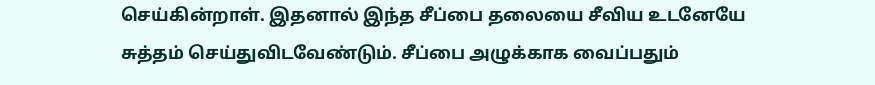செய்கின்றாள். இதனால் இந்த சீப்பை தலையை சீவிய உடனேயே சுத்தம் செய்துவிடவேண்டும். சீப்பை அழுக்காக வைப்பதும்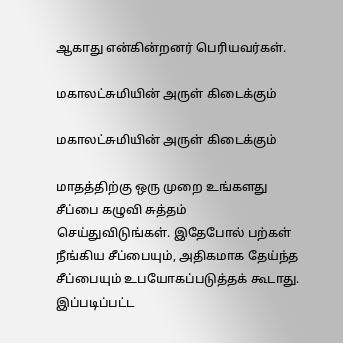ஆகாது என்கின்றனர் பெரியவர்கள்.

மகாலட்சுமியின் அருள் கிடைக்கும்

மகாலட்சுமியின் அருள் கிடைக்கும்

மாதத்திற்கு ஒரு முறை உங்களது சீப்பை கழுவி சுத்தம் செய்துவிடுங்கள். இதேபோல் பற்கள் நீங்கிய சீப்பையும், அதிகமாக தேய்ந்த சீப்பையும் உபயோகப்படுத்தக் கூடாது. இப்படிப்பட்ட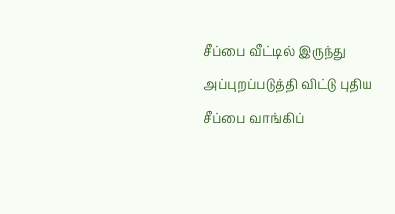சீப்பை வீட்டில் இருந்து அப்புறப்படுத்தி விட்டு புதிய சீப்பை வாங்கிப்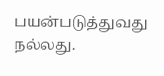பயன்படுத்துவது நல்லது.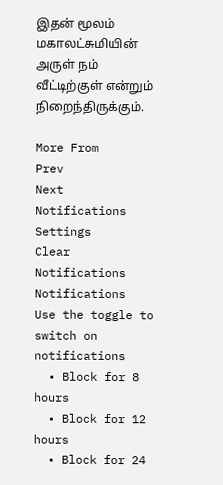இதன் மூலம் மகாலட்சுமியின் அருள் நம் வீட்டிற்குள் என்றும் நிறைந்திருக்கும்.

More From
Prev
Next
Notifications
Settings
Clear Notifications
Notifications
Use the toggle to switch on notifications
  • Block for 8 hours
  • Block for 12 hours
  • Block for 24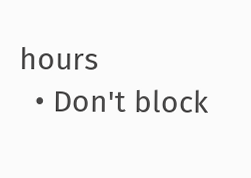hours
  • Don't block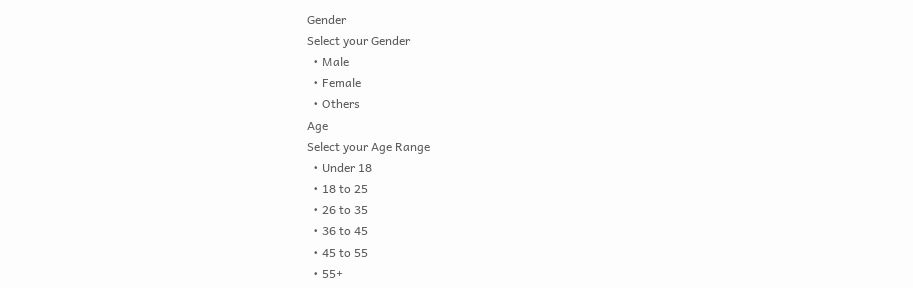Gender
Select your Gender
  • Male
  • Female
  • Others
Age
Select your Age Range
  • Under 18
  • 18 to 25
  • 26 to 35
  • 36 to 45
  • 45 to 55
  • 55+